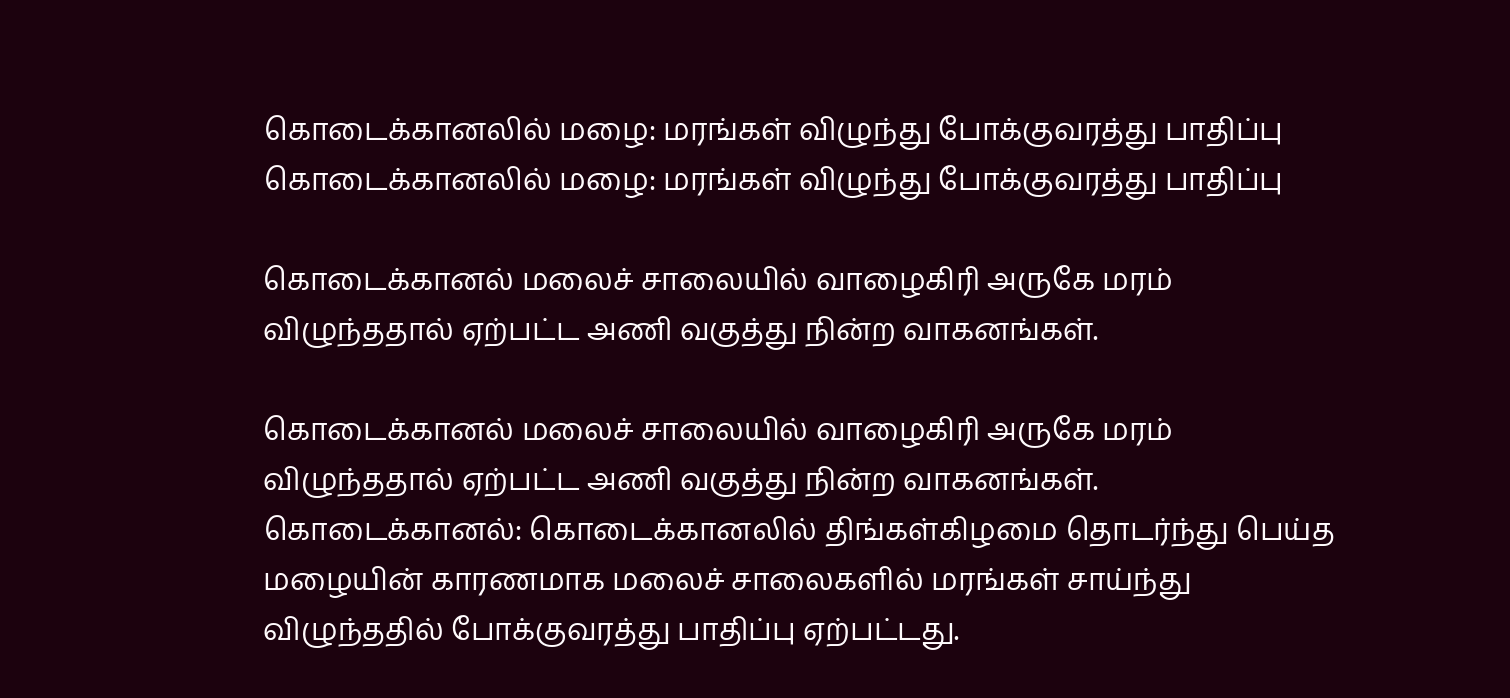கொடைக்கானலில் மழை: மரங்கள் விழுந்து போக்குவரத்து பாதிப்பு
கொடைக்கானலில் மழை: மரங்கள் விழுந்து போக்குவரத்து பாதிப்பு

கொடைக்கானல் மலைச் சாலையில் வாழைகிரி அருகே மரம் விழுந்ததால் ஏற்பட்ட அணி வகுத்து நின்ற வாகனங்கள்.

கொடைக்கானல் மலைச் சாலையில் வாழைகிரி அருகே மரம் விழுந்ததால் ஏற்பட்ட அணி வகுத்து நின்ற வாகனங்கள்.
கொடைக்கானல்: கொடைக்கானலில் திங்கள்கிழமை தொடர்ந்து பெய்த மழையின் காரணமாக மலைச் சாலைகளில் மரங்கள் சாய்ந்து விழுந்ததில் போக்குவரத்து பாதிப்பு ஏற்பட்டது.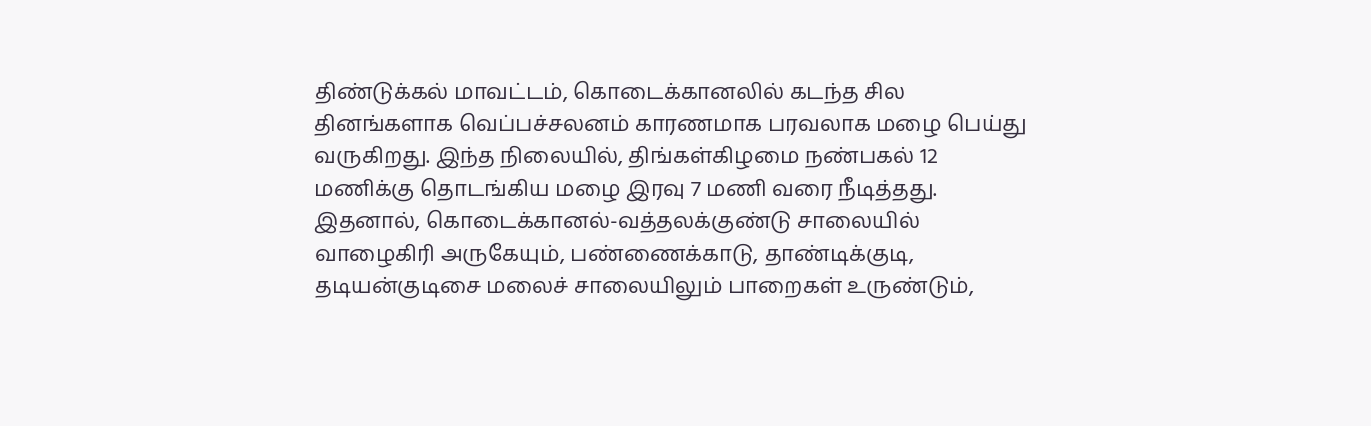திண்டுக்கல் மாவட்டம், கொடைக்கானலில் கடந்த சில தினங்களாக வெப்பச்சலனம் காரணமாக பரவலாக மழை பெய்து வருகிறது. இந்த நிலையில், திங்கள்கிழமை நண்பகல் 12 மணிக்கு தொடங்கிய மழை இரவு 7 மணி வரை நீடித்தது.
இதனால், கொடைக்கானல்-வத்தலக்குண்டு சாலையில் வாழைகிரி அருகேயும், பண்ணைக்காடு, தாண்டிக்குடி, தடியன்குடிசை மலைச் சாலையிலும் பாறைகள் உருண்டும்,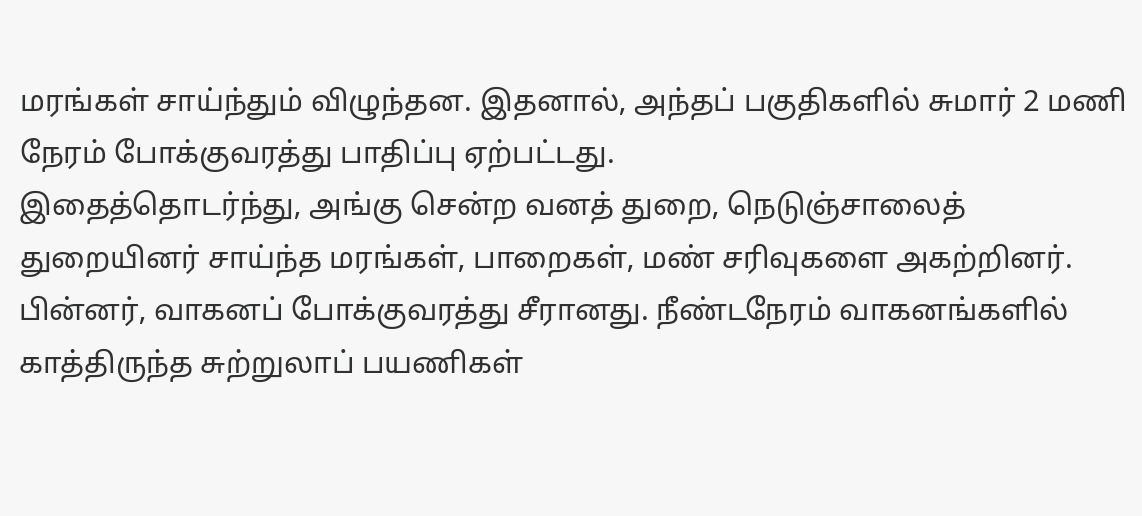மரங்கள் சாய்ந்தும் விழுந்தன. இதனால், அந்தப் பகுதிகளில் சுமார் 2 மணி நேரம் போக்குவரத்து பாதிப்பு ஏற்பட்டது.
இதைத்தொடர்ந்து, அங்கு சென்ற வனத் துறை, நெடுஞ்சாலைத் துறையினர் சாய்ந்த மரங்கள், பாறைகள், மண் சரிவுகளை அகற்றினர். பின்னர், வாகனப் போக்குவரத்து சீரானது. நீண்டநேரம் வாகனங்களில் காத்திருந்த சுற்றுலாப் பயணிகள்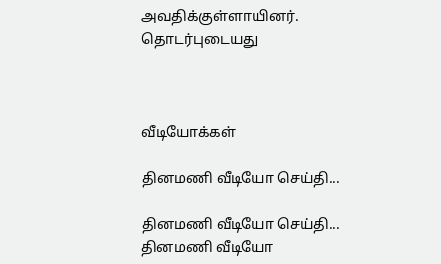அவதிக்குள்ளாயினர்.
தொடர்புடையது



வீடியோக்கள்

தினமணி வீடியோ செய்தி...

தினமணி வீடியோ செய்தி...
தினமணி வீடியோ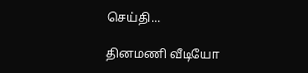செய்தி...

தினமணி வீடியோ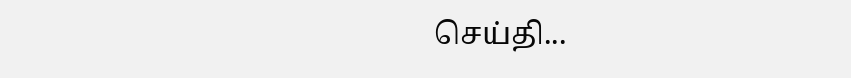செய்தி...